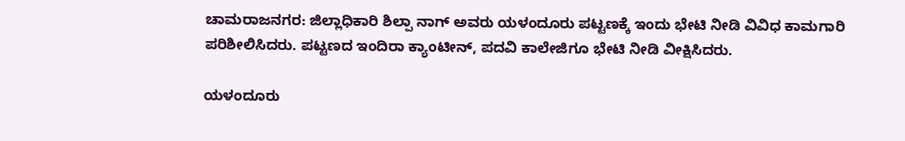ಚಾಮರಾಜನಗರ: ಜಿಲ್ಲಾಧಿಕಾರಿ ಶಿಲ್ಪಾ ನಾಗ್ ಅವರು ಯಳಂದೂರು ಪಟ್ಟಣಕ್ಕೆ ಇಂದು ಭೇಟಿ ನೀಡಿ ವಿವಿಧ ಕಾಮಗಾರಿ ಪರಿಶೀಲಿಸಿದರು. ಪಟ್ಟಣದ ಇಂದಿರಾ ಕ್ಯಾಂಟೀನ್, ಪದವಿ ಕಾಲೇಜಿಗೂ ಭೇಟಿ ನೀಡಿ ವೀಕ್ಷಿಸಿದರು.

ಯಳಂದೂರು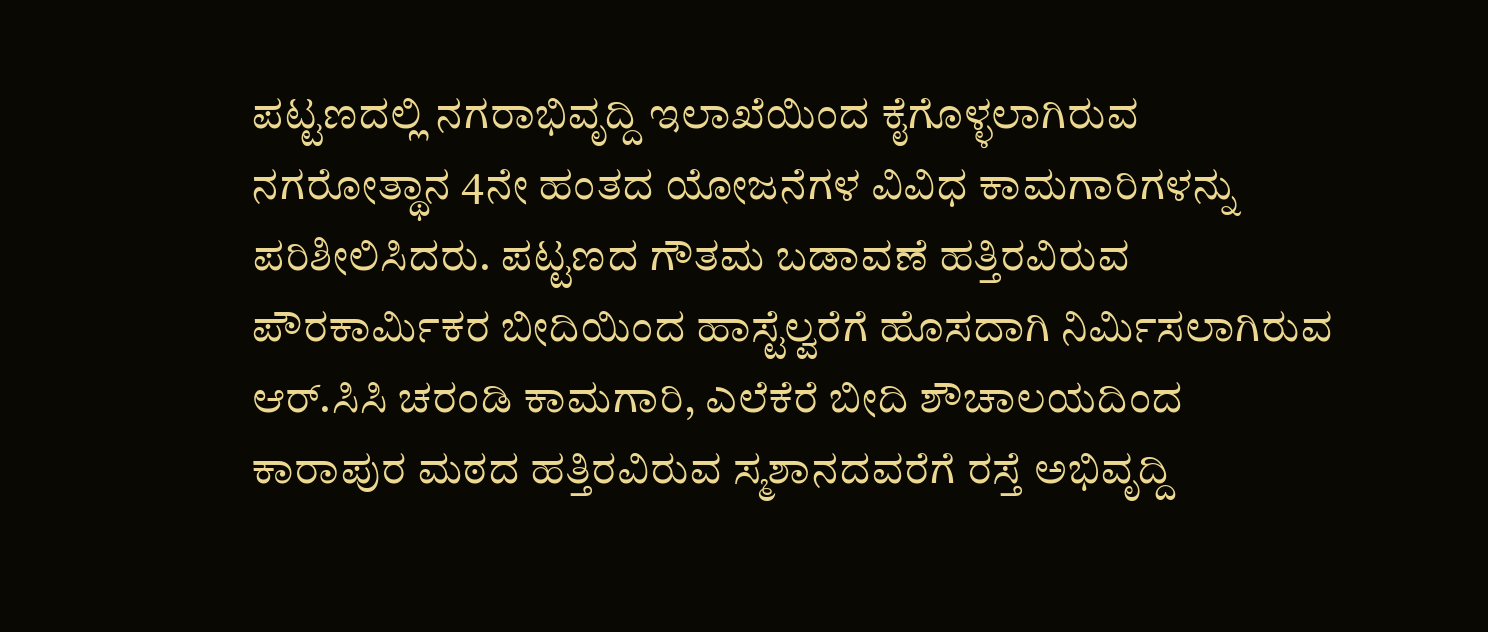ಪಟ್ಟಣದಲ್ಲಿ ನಗರಾಭಿವೃದ್ದಿ ಇಲಾಖೆಯಿಂದ ಕೈಗೊಳ್ಳಲಾಗಿರುವ ನಗರೋತ್ಥಾನ 4ನೇ ಹಂತದ ಯೋಜನೆಗಳ ವಿವಿಧ ಕಾಮಗಾರಿಗಳನ್ನು ಪರಿಶೀಲಿಸಿದರು. ಪಟ್ಟಣದ ಗೌತಮ ಬಡಾವಣೆ ಹತ್ತಿರವಿರುವ ಪೌರಕಾರ್ಮಿಕರ ಬೀದಿಯಿಂದ ಹಾಸ್ಟೆಲ್ವರೆಗೆ ಹೊಸದಾಗಿ ನಿರ್ಮಿಸಲಾಗಿರುವ ಆರ್.ಸಿಸಿ ಚರಂಡಿ ಕಾಮಗಾರಿ, ಎಲೆಕೆರೆ ಬೀದಿ ಶೌಚಾಲಯದಿಂದ ಕಾರಾಪುರ ಮಠದ ಹತ್ತಿರವಿರುವ ಸ್ಮಶಾನದವರೆಗೆ ರಸ್ತೆ ಅಭಿವೃದ್ದಿ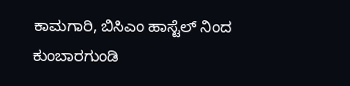ಕಾಮಗಾರಿ, ಬಿಸಿಎಂ ಹಾಸ್ಟೆಲ್ ನಿಂದ ಕುಂಬಾರಗುಂಡಿ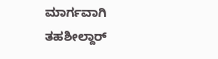ಮಾರ್ಗವಾಗಿ ತಹಶೀಲ್ದಾರ್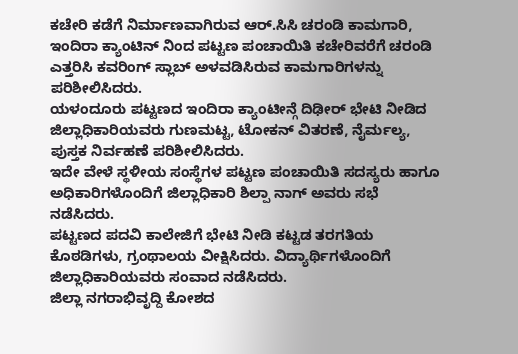ಕಚೇರಿ ಕಡೆಗೆ ನಿರ್ಮಾಣವಾಗಿರುವ ಆರ್.ಸಿಸಿ ಚರಂಡಿ ಕಾಮಗಾರಿ, ಇಂದಿರಾ ಕ್ಯಾಂಟಿನ್ ನಿಂದ ಪಟ್ಟಣ ಪಂಚಾಯಿತಿ ಕಚೇರಿವರೆಗೆ ಚರಂಡಿ ಎತ್ತರಿಸಿ ಕವರಿಂಗ್ ಸ್ಲಾಬ್ ಅಳವಡಿಸಿರುವ ಕಾಮಗಾರಿಗಳನ್ನು ಪರಿಶೀಲಿಸಿದರು.
ಯಳಂದೂರು ಪಟ್ಟಣದ ಇಂದಿರಾ ಕ್ಯಾಂಟೀನ್ಗೆ ದಿಢೀರ್ ಭೇಟಿ ನೀಡಿದ ಜಿಲ್ಲಾಧಿಕಾರಿಯವರು ಗುಣಮಟ್ಟ, ಟೋಕನ್ ವಿತರಣೆ, ನೈರ್ಮಲ್ಯ, ಪುಸ್ತಕ ನಿರ್ವಹಣೆ ಪರಿಶೀಲಿಸಿದರು.
ಇದೇ ವೇಳೆ ಸ್ಥಳೀಯ ಸಂಸ್ಥೆಗಳ ಪಟ್ಟಣ ಪಂಚಾಯಿತಿ ಸದಸ್ಯರು ಹಾಗೂ ಅಧಿಕಾರಿಗಳೊಂದಿಗೆ ಜಿಲ್ಲಾಧಿಕಾರಿ ಶಿಲ್ಪಾ ನಾಗ್ ಅವರು ಸಭೆ ನಡೆಸಿದರು.
ಪಟ್ಟಣದ ಪದವಿ ಕಾಲೇಜಿಗೆ ಭೇಟಿ ನೀಡಿ ಕಟ್ಟಡ ತರಗತಿಯ ಕೊಠಡಿಗಳು, ಗ್ರಂಥಾಲಯ ವೀಕ್ಷಿಸಿದರು. ವಿದ್ಯಾರ್ಥಿಗಳೊಂದಿಗೆ ಜಿಲ್ಲಾಧಿಕಾರಿಯವರು ಸಂವಾದ ನಡೆಸಿದರು.
ಜಿಲ್ಲಾ ನಗರಾಭಿವೃದ್ದಿ ಕೋಶದ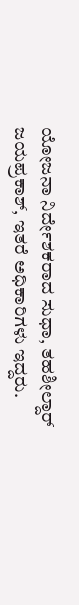ಯೋಜನಾ ನಿರ್ದೇಶಕರಾದ ಸುಧಾ, ತಹಶೀಲ್ದಾರ್ ಜಯಪ್ರಕಾಶ್, ಇತರೆ ಅಧಿಕಾರಿಗಳು ಇದ್ದರು.